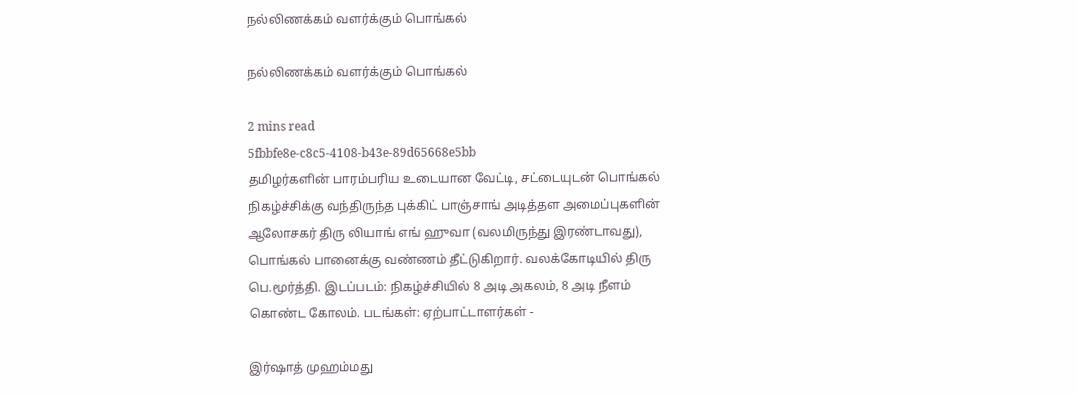நல்லிணக்கம் வளர்க்கும் பொங்கல்

நல்லிணக்கம் வளர்க்கும் பொங்கல்

2 mins read
5fbbfe8e-c8c5-4108-b43e-89d65668e5bb
தமிழர்களின் பாரம்பரிய உடையான வேட்டி, சட்டையுடன் பொங்கல் நிகழ்ச்சிக்கு வந்திருந்த புக்கிட் பாஞ்சாங் அடித்தள அமைப்புகளின் ஆலோசகர் திரு லியாங் எங் ஹுவா (வலமிருந்து இரண்டாவது), பொங்கல் பானைக்கு வண்ணம் தீட்டுகிறார். வலக்கோடியில் திரு பெ.மூர்த்தி. இடப்படம்: நிகழ்ச்சியில் 8 அடி அகலம், 8 அடி நீளம் கொண்ட கோலம். படங்கள்: ஏற்பாட்டாளர்கள் -

இர்‌‌‌ஷாத் முஹம்மது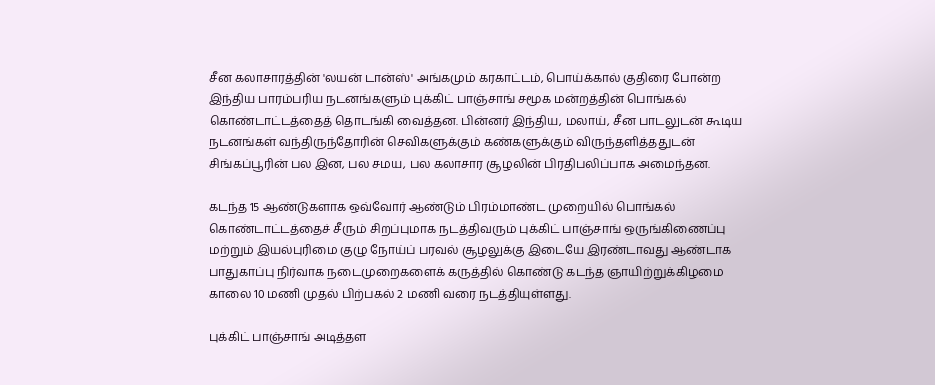சீன கலாசாரத்தின் 'லயன் டான்ஸ்' அங்கமும் கரகாட்டம், பொய்க்கால் குதிரை போன்ற இந்திய பாரம்பரிய நடனங்களும் புக்கிட் பாஞ்சாங் சமூக மன்றத்தின் பொங்கல் கொண்டாட்டத்தைத் தொடங்கி வைத்தன. பின்னர் இந்திய, மலாய், சீன பாடலுடன் கூடிய நடனங்கள் வந்திருந்தோரின் செவிகளுக்கும் கண்களுக்கும் விருந்தளித்ததுடன் சிங்கப்பூரின் பல இன, பல சமய, பல கலாசார சூழலின் பிரதிபலிப்பாக அமைந்தன.

கடந்த 15 ஆண்டுகளாக ஒவ்வோர் ஆண்டும் பிரம்மாண்ட முறையில் பொங்கல் கொண்டாட்டத்தைச் சீரும் சிறப்புமாக நடத்திவரும் புக்கிட் பாஞ்சாங் ஒருங்கிணைப்பு மற்றும் இயல்புரிமை குழு நோய்ப் பரவல் சூழலுக்கு இடையே இரண்டாவது ஆண்டாக பாதுகாப்பு நிர்வாக நடைமுறைகளைக் கருத்தில் கொண்டு கடந்த ஞாயிற்றுக்கிழமை காலை 10 மணி முதல் பிற்பகல் 2 மணி வரை நடத்தியுள்ளது.

புக்கிட் பாஞ்சாங் அடித்தள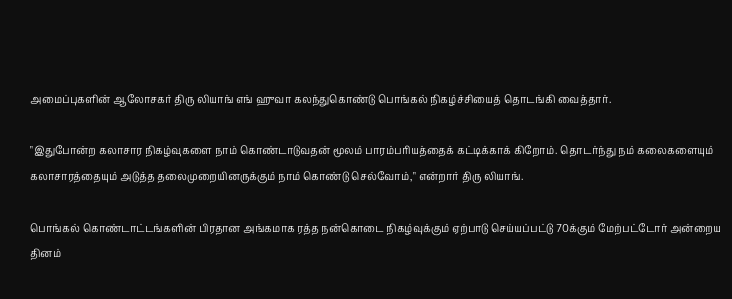அமைப்புகளின் ஆலோசகர் திரு லியாங் எங் ஹுவா கலந்துகொண்டு பொங்கல் நிகழ்ச்சியைத் தொடங்கி வைத்தார்.

"இதுபோன்ற கலாசார நிகழ்வுகளை நாம் கொண்டாடுவதன் மூலம் பாரம்பரியத்தைக் கட்டிக்காக் கிறோம். தொடர்ந்து நம் கலைகளையும் கலாசாரத்தையும் அடுத்த தலைமுறையினருக்கும் நாம் கொண்டு செல்வோம்," என்றார் திரு லியாங்.

பொங்கல் கொண்டாட்டங்களின் பிரதான அங்கமாக ரத்த நன்கொடை நிகழ்வுக்கும் ஏற்பாடு செய்யப்பட்டு 70க்கும் மேற்பட்டோர் அன்றைய தினம்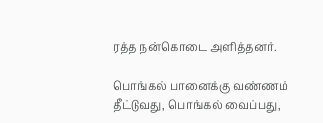ரத்த நன்கொடை அளித்தனர்.

பொங்கல் பானைக்கு வண்ணம் தீட்டுவது, பொங்கல் வைப்பது,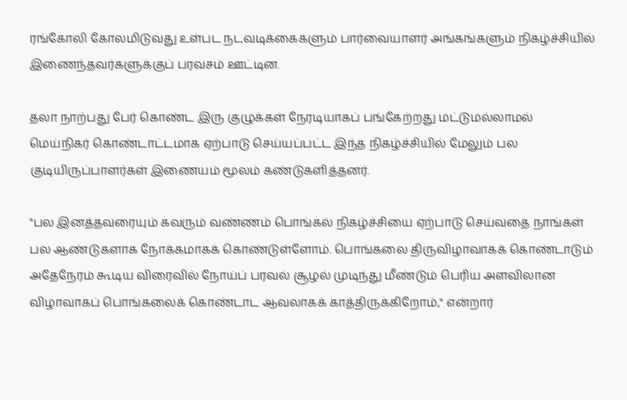ரங்கோலி கோலமிடுவது உள்பட நடவடிக்கைகளும் பார்வையாளர் அங்கங்களும் நிகழ்ச்சியில் இணைந்தவர்களுக்குப் பரவசம் ஊட்டின.

தலா நாற்பது பேர் கொண்ட இரு குழுக்கள் நேரடியாகப் பங்கேற்றது மட்டுமல்லாமல் மெய்நிகர் கொண்டாட்டமாக ஏற்பாடு செய்யப்பட்ட இந்த நிகழ்ச்சியில் மேலும் பல குடியிருப்பாளர்கள் இணையம் மூலம் கண்டுகளித்தனர்.

"பல இனத்தவரையும் கவரும் வண்ணம் பொங்கல் நிகழ்ச்சியை ஏற்பாடு செய்வதை நாங்கள் பல ஆண்டுகளாக நோக்கமாகக் கொண்டுள்ளோம். பொங்கலை திருவிழாவாகக் கொண்டாடும் அதேநேரம் கூடிய விரைவில் நோய்ப் பரவல் சூழல் முடிந்து மீண்டும் பெரிய அளவிலான விழாவாகப் பொங்கலைக் கொண்டாட ஆவலாகக் காத்திருக்கிறோம்," என்றார்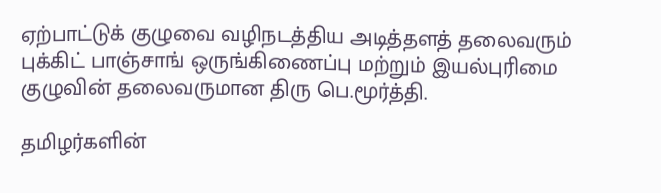ஏற்பாட்டுக் குழுவை வழிநடத்திய அடித்தளத் தலைவரும் புக்கிட் பாஞ்சாங் ஒருங்கிணைப்பு மற்றும் இயல்புரிமை குழுவின் தலைவருமான திரு பெ.மூர்த்தி.

தமிழர்களின்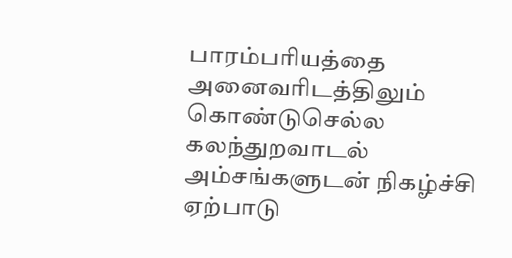பாரம்பரியத்தை அனைவரிடத்திலும் கொண்டுசெல்ல கலந்துறவாடல் அம்சங்களுடன் நிகழ்ச்சி ஏற்பாடு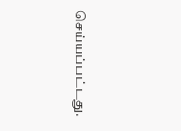செய்யப்பட்டது.